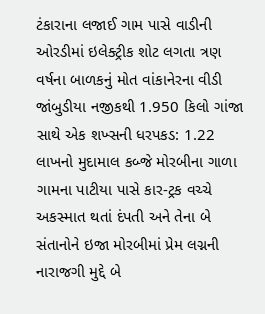ટંકારાના લજાઈ ગામ પાસે વાડીની ઓરડીમાં ઇલેક્ટ્રીક શોટ લગતા ત્રણ વર્ષના બાળકનું મોત વાંકાનેરના વીડી જાંબુડીયા નજીકથી 1.950 કિલો ગાંજા સાથે એક શખ્સની ધરપકડ: 1.22 લાખનો મુદામાલ કબ્જે મોરબીના ગાળા ગામના પાટીયા પાસે કાર-ટ્રક વચ્ચે અકસ્માત થતાં દંપતી અને તેના બે સંતાનોને ઇજા મોરબીમાં પ્રેમ લગ્નની નારાજગી મુદ્દે બે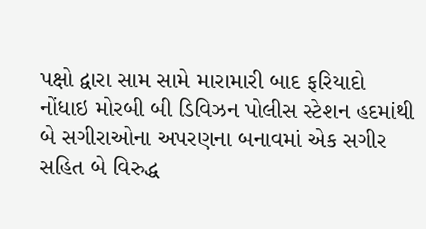પક્ષો દ્વારા સામ સામે મારામારી બાદ ફરિયાદો નોંધાઇ મોરબી બી ડિવિઝન પોલીસ સ્ટેશન હદમાંથી બે સગીરાઓના અપરણના બનાવમાં એક સગીર સહિત બે વિરુદ્ધ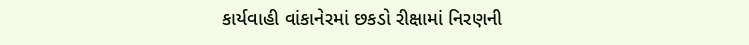કાર્યવાહી વાંકાનેરમાં છકડો રીક્ષામાં નિરણની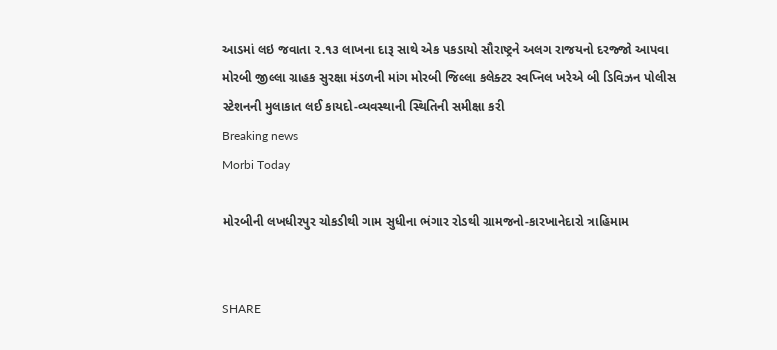આડમાં લઇ જવાતા ૨.૧૩ લાખના દારૂ સાથે એક પકડાયો સૌરાષ્ટ્રને અલગ રાજયનો દરજ્જો આપવા મોરબી જીલ્લા ગ્રાહક સુરક્ષા મંડળની માંગ મોરબી જિલ્લા કલેક્ટર સ્વપ્નિલ ખરેએ બી ડિવિઝન પોલીસ સ્ટેશનની મુલાકાત લઈ કાયદો-વ્યવસ્થાની સ્થિતિની સમીક્ષા કરી
Breaking news
Morbi Today

મોરબીની લખધીરપુર ચોકડીથી ગામ સુધીના ભંગાર રોડથી ગ્રામજનો-કારખાનેદારો ત્રાહિમામ


SHARE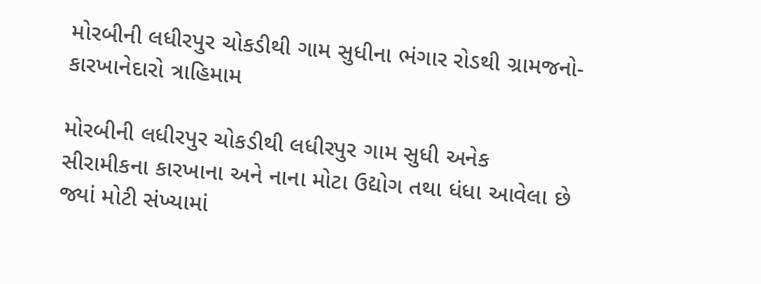મોરબીની લધીરપુર ચોકડીથી ગામ સુધીના ભંગાર રોડથી ગ્રામજનો-કારખાનેદારો ત્રાહિમામ

મોરબીની લધીરપુર ચોકડીથી લધીરપુર ગામ સુધી અનેક સીરામીકના કારખાના અને નાના મોટા ઉદ્યોગ તથા ધંધા આવેલા છે જ્યાં મોટી સંખ્યામાં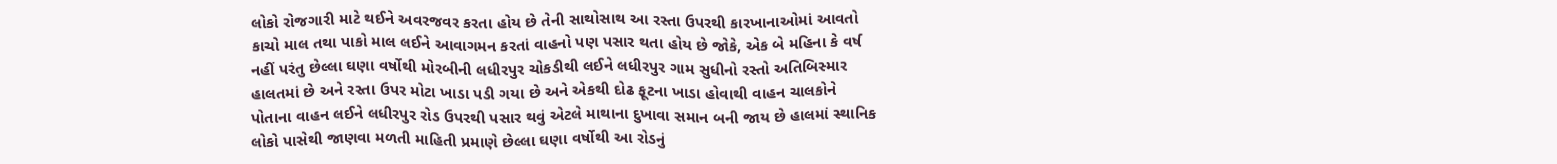લોકો રોજગારી માટે થઈને અવરજવર કરતા હોય છે તેની સાથોસાથ આ રસ્તા ઉપરથી કારખાનાઓમાં આવતો કાચો માલ તથા પાકો માલ લઈને આવાગમન કરતાં વાહનો પણ પસાર થતા હોય છે જોકે, એક બે મહિના કે વર્ષ નહીં પરંતુ છેલ્લા ઘણા વર્ષોથી મોરબીની લધીરપુર ચોકડીથી લઈને લધીરપુર ગામ સુધીનો રસ્તો અતિબિસ્માર હાલતમાં છે અને રસ્તા ઉપર મોટા ખાડા પડી ગયા છે અને એકથી દોઢ ફૂટના ખાડા હોવાથી વાહન ચાલકોને પોતાના વાહન લઈને લધીરપુર રોડ ઉપરથી પસાર થવું એટલે માથાના દુખાવા સમાન બની જાય છે હાલમાં સ્થાનિક લોકો પાસેથી જાણવા મળતી માહિતી પ્રમાણે છેલ્લા ઘણા વર્ષોથી આ રોડનું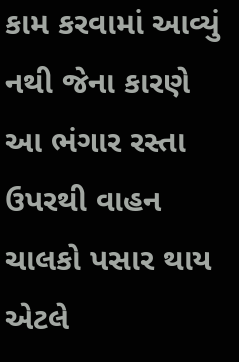કામ કરવામાં આવ્યું નથી જેના કારણે આ ભંગાર રસ્તા ઉપરથી વાહન ચાલકો પસાર થાય એટલે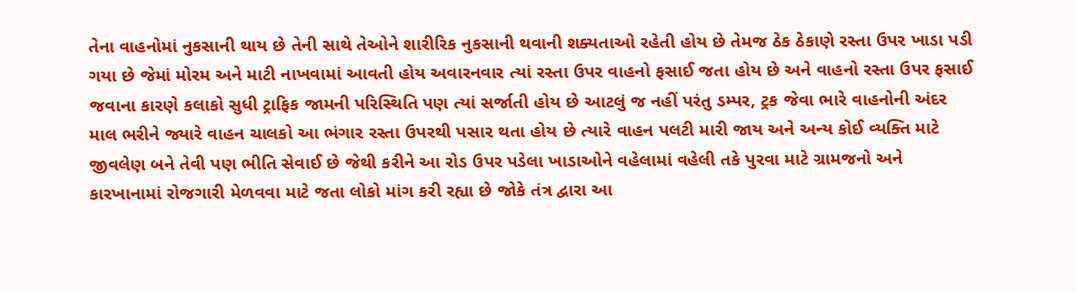તેના વાહનોમાં નુકસાની થાય છે તેની સાથે તેઓને શારીરિક નુકસાની થવાની શક્યતાઓ રહેતી હોય છે તેમજ ઠેક ઠેકાણે રસ્તા ઉપર ખાડા પડી ગયા છે જેમાં મોરમ અને માટી નાખવામાં આવતી હોય અવારનવાર ત્યાં રસ્તા ઉપર વાહનો ફસાઈ જતા હોય છે અને વાહનો રસ્તા ઉપર ફસાઈ જવાના કારણે કલાકો સુધી ટ્રાફિક જામની પરિસ્થિતિ પણ ત્યાં સર્જાતી હોય છે આટલું જ નહીં પરંતુ ડમ્પર, ટ્રક જેવા ભારે વાહનોની અંદર માલ ભરીને જ્યારે વાહન ચાલકો આ ભંગાર રસ્તા ઉપરથી પસાર થતા હોય છે ત્યારે વાહન પલટી મારી જાય અને અન્ય કોઈ વ્યક્તિ માટે જીવલેણ બને તેવી પણ ભીતિ સેવાઈ છે જેથી કરીને આ રોડ ઉપર પડેલા ખાડાઓને વહેલામાં વહેલી તકે પુરવા માટે ગ્રામજનો અને કારખાનામાં રોજગારી મેળવવા માટે જતા લોકો માંગ કરી રહ્યા છે જોકે તંત્ર દ્વારા આ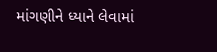માંગણીને ધ્યાને લેવામાં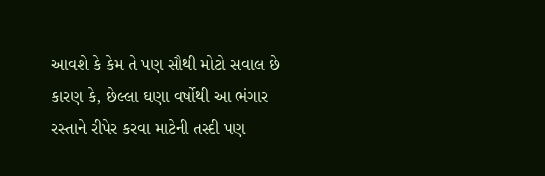આવશે કે કેમ તે પણ સૌથી મોટો સવાલ છે કારણ કે, છેલ્લા ઘણા વર્ષોથી આ ભંગાર રસ્તાને રીપેર કરવા માટેની તસ્દી પણ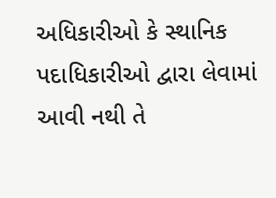અધિકારીઓ કે સ્થાનિક પદાધિકારીઓ દ્વારા લેવામાં આવી નથી તે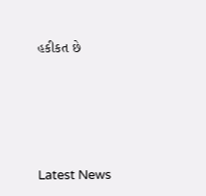હકીકત છે






Latest News